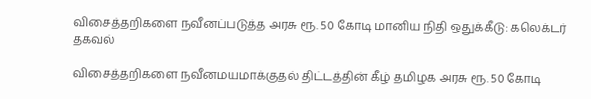விசைத்தறிகளை நவீனப்படுத்த அரசு ரூ. 50 கோடி மானிய நிதி ஒதுக்கீடு: கலெக்டர் தகவல்

விசைத்தறிகளை நவீனமயமாக்குதல் திட்டத்தின் கீழ் தமிழக அரசு ரூ. 50 கோடி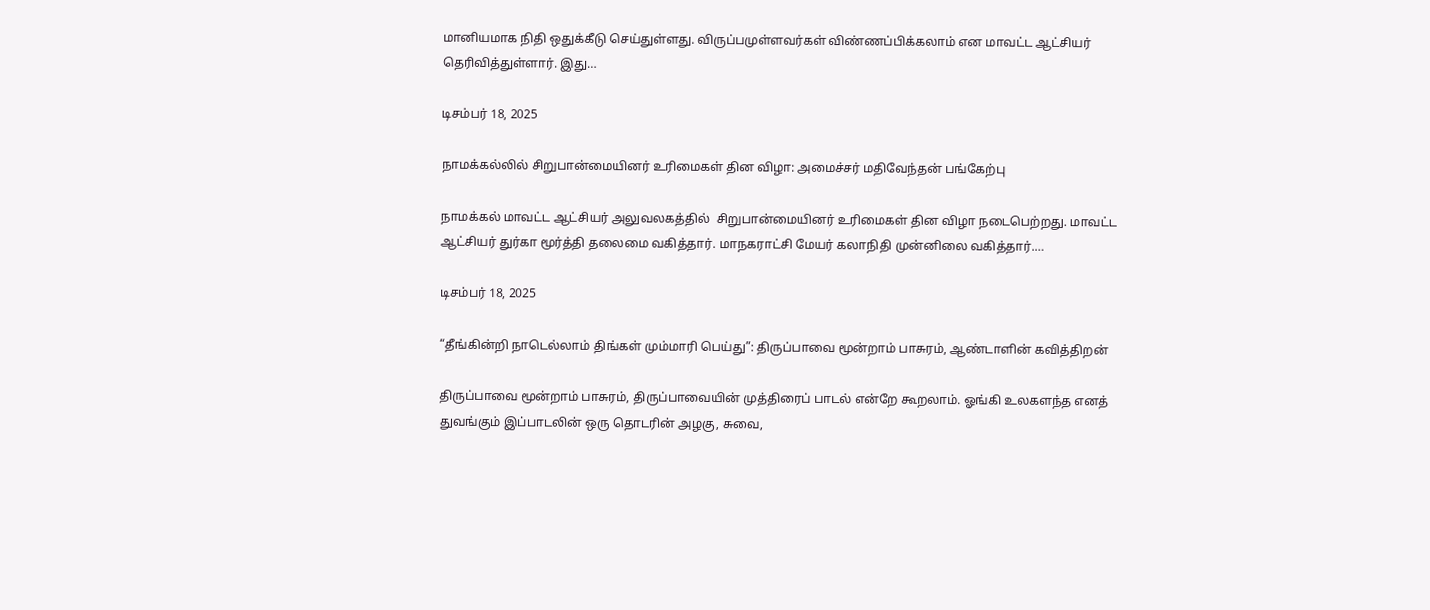மானியமாக நிதி ஒதுக்கீடு செய்துள்ளது. விருப்பமுள்ளவர்கள் விண்ணப்பிக்கலாம் என மாவட்ட ஆட்சியர் தெரிவித்துள்ளார். இது…

டிசம்பர் 18, 2025

நாமக்கல்லில் சிறுபான்மையினர் உரிமைகள் தின விழா: அமைச்சர் மதிவேந்தன் பங்கேற்பு

நாமக்கல் மாவட்ட ஆட்சியர் அலுவலகத்தில்  சிறுபான்மையினர் உரிமைகள் தின விழா நடைபெற்றது. மாவட்ட ஆட்சியர் துர்கா மூர்த்தி தலைமை வகித்தார். மாநகராட்சி மேயர் கலாநிதி முன்னிலை வகித்தார்.…

டிசம்பர் 18, 2025

“தீங்கின்றி நாடெல்லாம் திங்கள் மும்மாரி பெய்து”: திருப்பாவை மூன்றாம் பாசுரம், ஆண்டாளின் கவித்திறன்

திருப்பாவை மூன்றாம் பாசுரம், திருப்பாவையின் முத்திரைப் பாடல் என்றே கூறலாம். ஓங்கி உலகளந்த எனத் துவங்கும் இப்பாடலின் ஒரு தொடரின் அழகு, சுவை,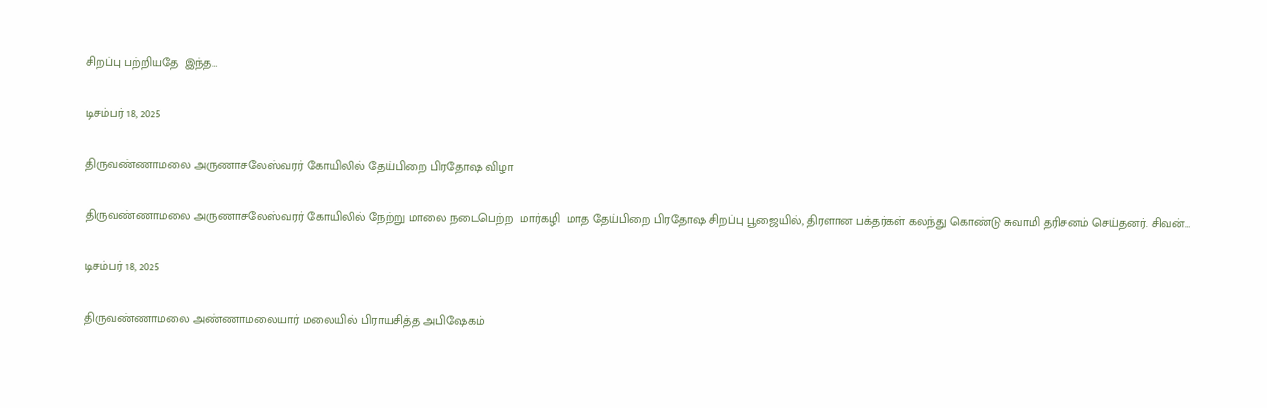சிறப்பு பற்றியதே  இந்த…

டிசம்பர் 18, 2025

திருவண்ணாமலை அருணாசலேஸ்வரர் கோயிலில் தேய்பிறை பிரதோஷ விழா

திருவண்ணாமலை அருணாசலேஸ்வரர் கோயிலில் நேற்று மாலை நடைபெற்ற  மார்கழி  மாத தேய்பிறை பிரதோஷ சிறப்பு பூஜையில், திரளான பக்தர்கள் கலந்து கொண்டு சுவாமி தரிசனம் செய்தனர். சிவன்…

டிசம்பர் 18, 2025

திருவண்ணாமலை அண்ணாமலையார் மலையில் பிராயசித்த அபிஷேகம்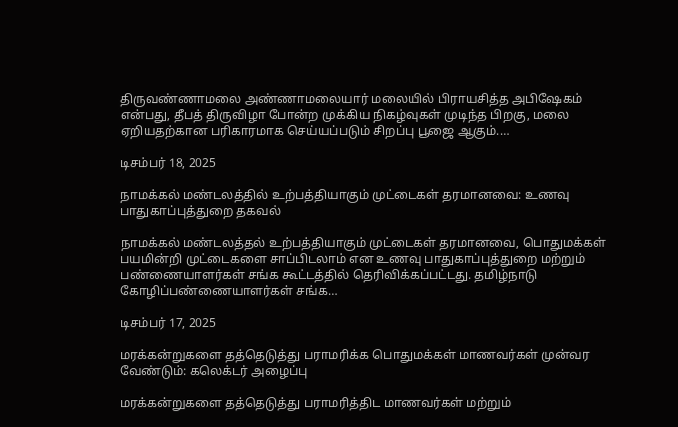திருவண்ணாமலை அண்ணாமலையார் மலையில் பிராயசித்த அபிஷேகம் என்பது, தீபத் திருவிழா போன்ற முக்கிய நிகழ்வுகள் முடிந்த பிறகு, மலை ஏறியதற்கான பரிகாரமாக செய்யப்படும் சிறப்பு பூஜை ஆகும்.…

டிசம்பர் 18, 2025

நாமக்கல் மண்டலத்தில் உற்பத்தியாகும் முட்டைகள் தரமானவை: உணவு பாதுகாப்புத்துறை தகவல்

நாமக்கல் மண்டலத்தல் உற்பத்தியாகும் முட்டைகள் தரமானவை, பொதுமக்கள் பயமின்றி முட்டைகளை சாப்பிடலாம் என உணவு பாதுகாப்புத்துறை மற்றும் பண்ணையாளர்கள் சங்க கூட்டத்தில் தெரிவிக்கப்பட்டது. தமிழ்நாடு கோழிப்பண்ணையாளர்கள் சங்க…

டிசம்பர் 17, 2025

மரக்கன்றுகளை தத்தெடுத்து பராமரிக்க பொதுமக்கள் மாணவர்கள் முன்வர வேண்டும்: கலெக்டர் அழைப்பு

மரக்கன்றுகளை தத்தெடுத்து பராமரித்திட மாணவர்கள் மற்றும்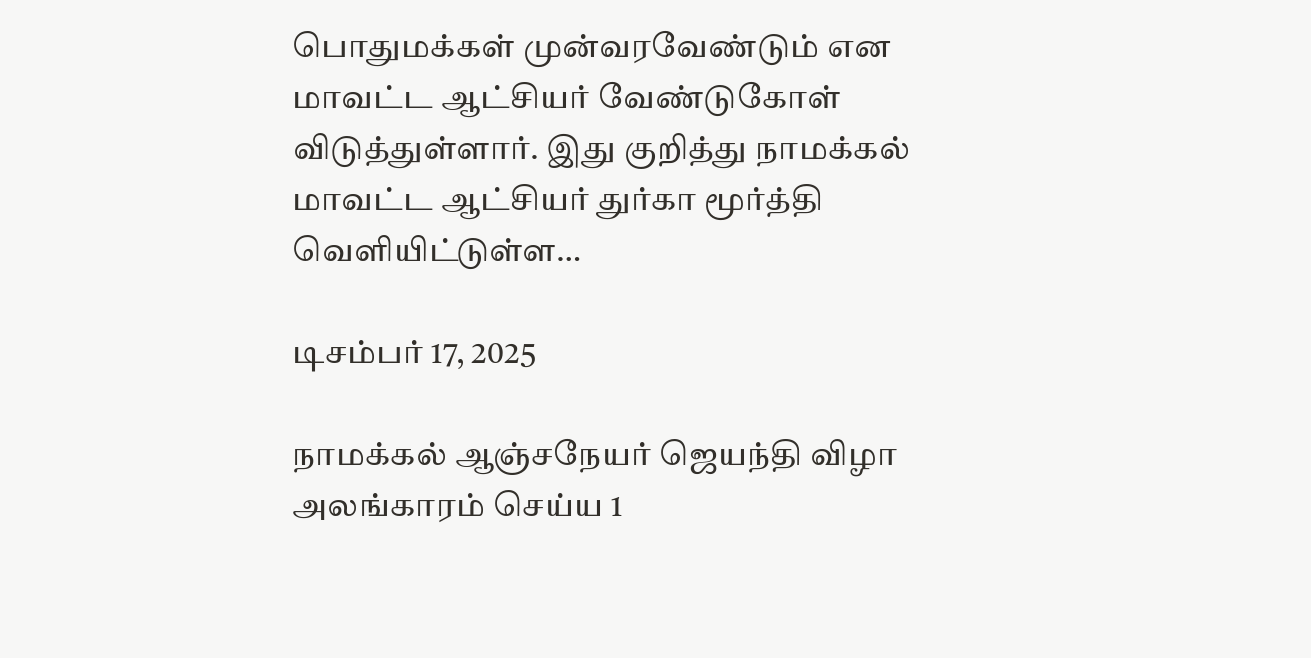பொதுமக்கள் முன்வரவேண்டும் என மாவட்ட ஆட்சியர் வேண்டுகோள் விடுத்துள்ளார். இது குறித்து நாமக்கல் மாவட்ட ஆட்சியர் துர்கா மூர்த்தி வெளியிட்டுள்ள…

டிசம்பர் 17, 2025

நாமக்கல் ஆஞ்சநேயர் ஜெயந்தி விழா அலங்காரம் செய்ய 1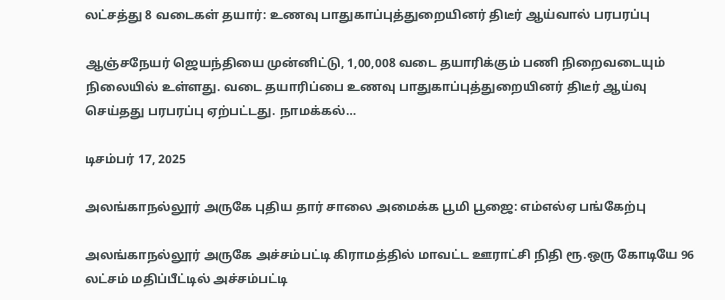லட்சத்து 8 வடைகள் தயார்: உணவு பாதுகாப்புத்துறையினர் திடீர் ஆய்வால் பரபரப்பு

ஆஞ்சநேயர் ஜெயந்தியை முன்னிட்டு, 1,00,008 வடை தயாரிக்கும் பணி நிறைவடையும் நிலையில் உள்ளது. வடை தயாரிப்பை உணவு பாதுகாப்புத்துறையினர் திடீர் ஆய்வு செய்தது பரபரப்பு ஏற்பட்டது. நாமக்கல்…

டிசம்பர் 17, 2025

அலங்காநல்லூர் அருகே புதிய தார் சாலை அமைக்க பூமி பூஜை: எம்எல்ஏ பங்கேற்பு

அலங்காநல்லூர் அருகே அச்சம்பட்டி கிராமத்தில் மாவட்ட ஊராட்சி நிதி ரூ.ஒரு கோடியே 96 லட்சம் மதிப்பீட்டில் அச்சம்பட்டி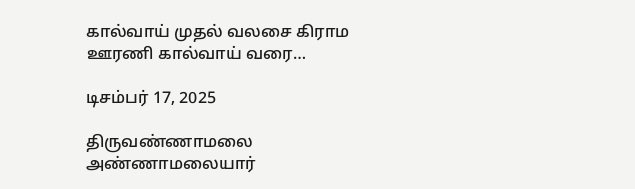கால்வாய் முதல் வலசை கிராம ஊரணி கால்வாய் வரை…

டிசம்பர் 17, 2025

திருவண்ணாமலை அண்ணாமலையார்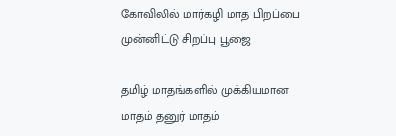கோவிலில் மார்கழி மாத பிறப்பை முன்னிட்டு சிறப்பு பூஜை

தமிழ் மாதங்களில் முக்கியமான மாதம் தனுர் மாதம்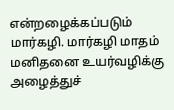என்றழைக்கப்படும் மார்கழி. மார்கழி மாதம் மனிதனை உயர்வழிக்கு அழைத்துச்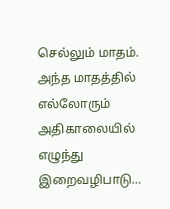செல்லும் மாதம். அந்த மாதத்தில் எல்லோரும் அதிகாலையில் எழுந்து இறைவழிபாடு…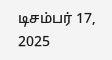டிசம்பர் 17, 2025